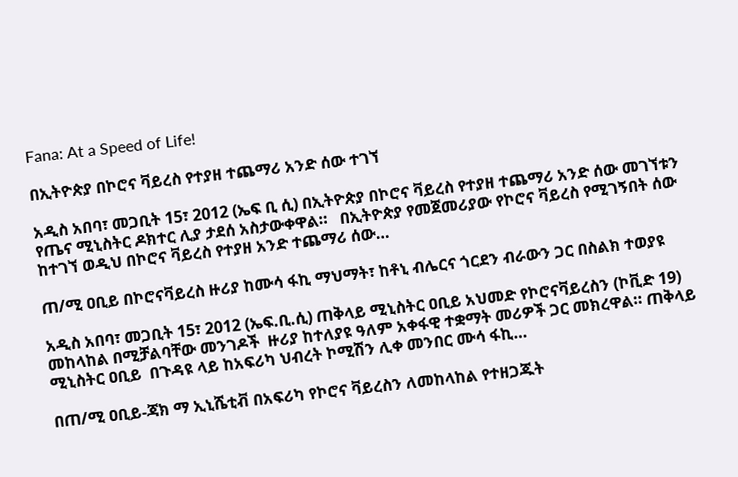Fana: At a Speed of Life!

በኢትዮጵያ በኮሮና ቫይረስ የተያዘ ተጨማሪ አንድ ሰው ተገኘ

አዲስ አበባ፣ መጋቢት 15፣ 2012 (ኤፍ ቢ ሲ) በኢትዮጵያ በኮሮና ቫይረስ የተያዘ ተጨማሪ አንድ ሰው መገኘቱን የጤና ሚኒስትር ዶክተር ሊያ ታደሰ አስታውቀዋል።   በኢትዮጵያ የመጀመሪያው የኮሮና ቫይረስ የሚገኝበት ሰው ከተገኘ ወዲህ በኮሮና ቫይረስ የተያዘ አንድ ተጨማሪ ሰው…

ጠ/ሚ ዐቢይ በኮሮናቫይረስ ዙሪያ ከሙሳ ፋኪ ማህማት፣ ከቶኒ ብሌርና ጎርደን ብራውን ጋር በስልክ ተወያዩ

አዲስ አበባ፣ መጋቢት 15፣ 2012 (ኤፍ.ቢ.ሲ) ጠቅላይ ሚኒስትር ዐቢይ አህመድ የኮሮናቫይረስን (ኮቪድ 19) መከላከል በሚቻልባቸው መንገዶች  ዙሪያ ከተለያዩ ዓለም አቀፋዊ ተቋማት መሪዎች ጋር መክረዋል። ጠቅላይ ሚኒስትር ዐቢይ  በጉዳዩ ላይ ከአፍሪካ ህብረት ኮሚሽን ሊቀ መንበር ሙሳ ፋኪ…

በጠ/ሚ ዐቢይ-ጃክ ማ ኢኒሼቲቭ በአፍሪካ የኮሮና ቫይረስን ለመከላከል የተዘጋጁት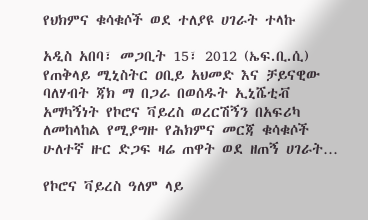የህክምና ቁሳቁሶች ወደ ተለያዩ ሀገራት ተላኩ

አዲስ አበባ፣ መጋቢት 15፣ 2012 (ኤፍ.ቢ.ሲ) የጠቅላይ ሚኒስትር ዐቢይ አህመድ እና ቻይናዊው ባለሃብት ጃክ ማ በጋራ በወሰዱት ኢኒሼቲቭ አማካኝነት የኮሮና ቫይረስ ወረርሽኝን በአፍሪካ ለመከላከል የሚያግዙ የሕክምና መርጃ ቁሳቁሶች ሁለተኛ ዙር ድጋፍ ዛሬ ጠዋት ወደ ዘጠኝ ሀገራት…

የኮሮና ቫይረስ ዓለም ላይ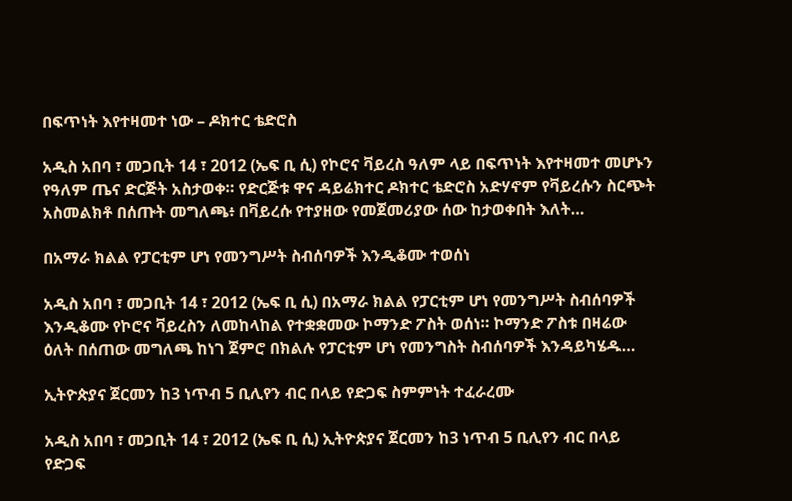በፍጥነት እየተዛመተ ነው – ዶክተር ቴድሮስ

አዲስ አበባ ፣ መጋቢት 14 ፣ 2012 (ኤፍ ቢ ሲ) የኮሮና ቫይረስ ዓለም ላይ በፍጥነት እየተዛመተ መሆኑን የዓለም ጤና ድርጅት አስታወቀ። የድርጅቱ ዋና ዳይሬክተር ዶክተር ቴድሮስ አድሃኖም የቫይረሱን ስርጭት አስመልክቶ በሰጡት መግለጫ፥ በቫይረሱ የተያዘው የመጀመሪያው ሰው ከታወቀበት እለት…

በአማራ ክልል የፓርቲም ሆነ የመንግሥት ስብሰባዎች እንዲቆሙ ተወሰነ

አዲስ አበባ ፣ መጋቢት 14 ፣ 2012 (ኤፍ ቢ ሲ) በአማራ ክልል የፓርቲም ሆነ የመንግሥት ስብሰባዎች እንዲቆሙ የኮሮና ቫይረስን ለመከላከል የተቋቋመው ኮማንድ ፖስት ወሰነ። ኮማንድ ፖስቱ በዛሬው ዕለት በሰጠው መግለጫ ከነገ ጀምሮ በክልሉ የፓርቲም ሆነ የመንግስት ስብሰባዎች እንዳይካሄዱ…

ኢትዮጵያና ጀርመን ከ3 ነጥብ 5 ቢሊየን ብር በላይ የድጋፍ ስምምነት ተፈራረሙ

አዲስ አበባ ፣ መጋቢት 14 ፣ 2012 (ኤፍ ቢ ሲ) ኢትዮጵያና ጀርመን ከ3 ነጥብ 5 ቢሊየን ብር በላይ የድጋፍ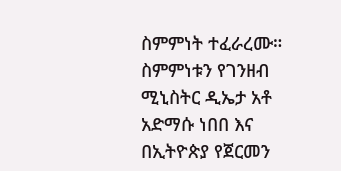ስምምነት ተፈራረሙ። ስምምነቱን የገንዘብ ሚኒስትር ዲኤታ አቶ አድማሱ ነበበ እና በኢትዮጵያ የጀርመን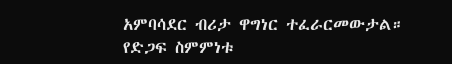አምባሳደር ብሪታ ዋግነር ተፈራርመውታል። የድጋፍ ስምምነቱ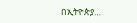በኢትዮጵያ…